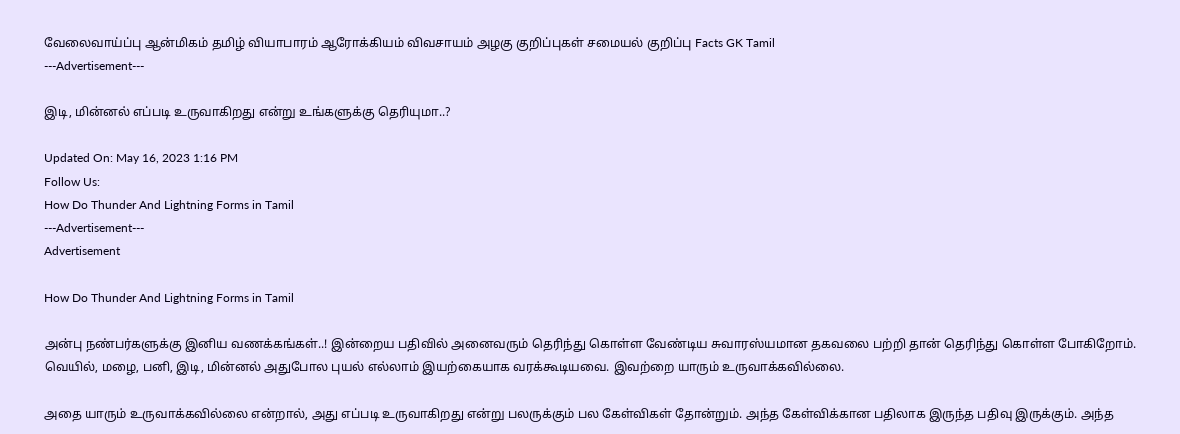வேலைவாய்ப்பு ஆன்மிகம் தமிழ் வியாபாரம் ஆரோக்கியம் விவசாயம் அழகு குறிப்புகள் சமையல் குறிப்பு Facts GK Tamil
---Advertisement---

இடி, மின்னல் எப்படி உருவாகிறது என்று உங்களுக்கு தெரியுமா..?

Updated On: May 16, 2023 1:16 PM
Follow Us:
How Do Thunder And Lightning Forms in Tamil
---Advertisement---
Advertisement

How Do Thunder And Lightning Forms in Tamil

அன்பு நண்பர்களுக்கு இனிய வணக்கங்கள்..! இன்றைய பதிவில் அனைவரும் தெரிந்து கொள்ள வேண்டிய சுவாரஸ்யமான தகவலை பற்றி தான் தெரிந்து கொள்ள போகிறோம். வெயில், மழை, பனி, இடி, மின்னல் அதுபோல புயல் எல்லாம் இயற்கையாக வரக்கூடியவை. இவற்றை யாரும் உருவாக்கவில்லை.

அதை யாரும் உருவாக்கவில்லை என்றால், அது எப்படி உருவாகிறது என்று பலருக்கும் பல கேள்விகள் தோன்றும். அந்த கேள்விக்கான பதிலாக இருந்த பதிவு இருக்கும். அந்த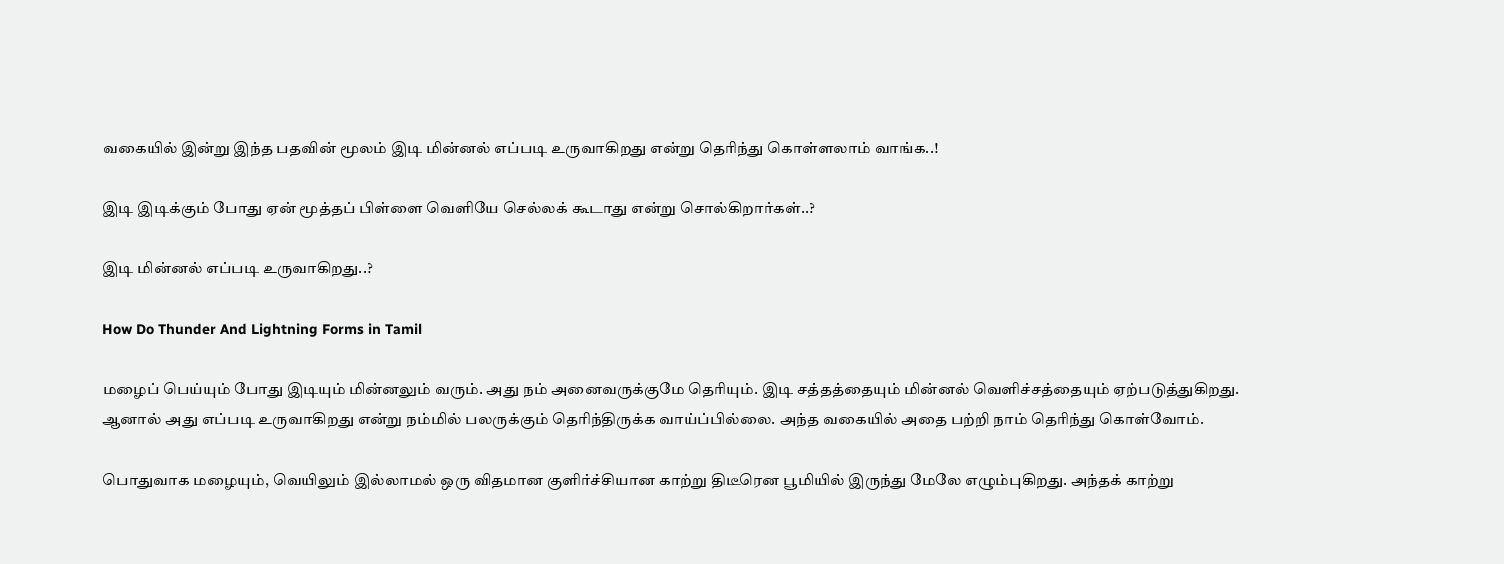வகையில் இன்று இந்த பதவின் மூலம் இடி மின்னல் எப்படி உருவாகிறது என்று தெரிந்து கொள்ளலாம் வாங்க..!

இடி இடிக்கும் போது ஏன் மூத்தப் பிள்ளை வெளியே செல்லக் கூடாது என்று சொல்கிறார்கள்..?

இடி மின்னல் எப்படி உருவாகிறது..?

How Do Thunder And Lightning Forms in Tamil

மழைப் பெய்யும் போது இடியும் மின்னலும் வரும். அது நம் அனைவருக்குமே தெரியும். இடி சத்தத்தையும் மின்னல் வெளிச்சத்தையும் ஏற்படுத்துகிறது. ஆனால் அது எப்படி உருவாகிறது என்று நம்மில் பலருக்கும் தெரிந்திருக்க வாய்ப்பில்லை. அந்த வகையில் அதை பற்றி நாம் தெரிந்து கொள்வோம்.

பொதுவாக மழையும், வெயிலும் இல்லாமல் ஒரு விதமான குளிர்ச்சியான காற்று திடீரென பூமியில் இருந்து மேலே எழும்புகிறது. அந்தக் காற்று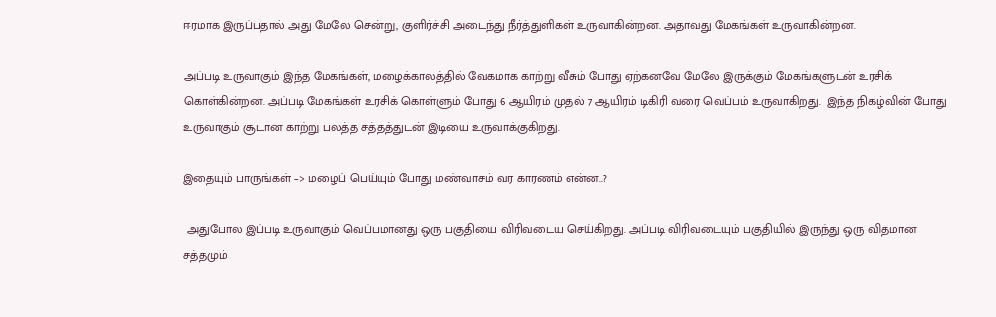ஈரமாக இருப்பதால் அது மேலே சென்று, குளிர்ச்சி அடைந்து நீர்த்துளிகள் உருவாகின்றன. அதாவது மேகங்கள் உருவாகின்றன.

அப்படி உருவாகும் இந்த மேகங்கள், மழைக்காலத்தில் வேகமாக காற்று வீசும் போது ஏற்கனவே மேலே இருக்கும் மேகங்களுடன் உரசிக் கொள்கின்றன. அப்படி மேகங்கள் உரசிக் கொள்ளும் போது 6 ஆயிரம் முதல் 7 ஆயிரம் டிகிரி வரை வெப்பம் உருவாகிறது.  இந்த நிகழ்வின் போது உருவாகும் சூடான காற்று பலத்த சத்தத்துடன் இடியை உருவாக்குகிறது.

இதையும் பாருங்கள் –> மழைப் பெய்யும் போது மண்வாசம் வர காரணம் என்ன..?

 அதுபோல இப்படி உருவாகும் வெப்பமானது ஒரு பகுதியை விரிவடைய செய்கிறது. அப்படி விரிவடையும் பகுதியில் இருந்து ஒரு விதமான சத்தமும்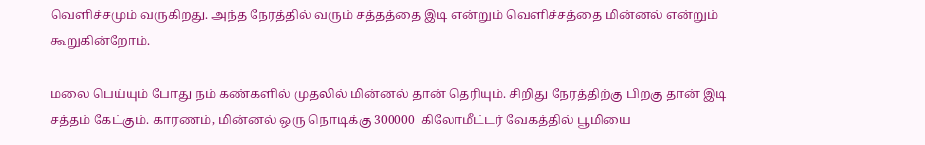வெளிச்சமும் வருகிறது. அந்த நேரத்தில் வரும் சத்தத்தை இடி என்றும் வெளிச்சத்தை மின்னல் என்றும் கூறுகின்றோம்.

மலை பெய்யும் போது நம் கண்களில் முதலில் மின்னல் தான் தெரியும். சிறிது நேரத்திற்கு பிறகு தான் இடி சத்தம் கேட்கும். காரணம், மின்னல் ஒரு நொடிக்கு 300000  கிலோமீட்டர் வேகத்தில் பூமியை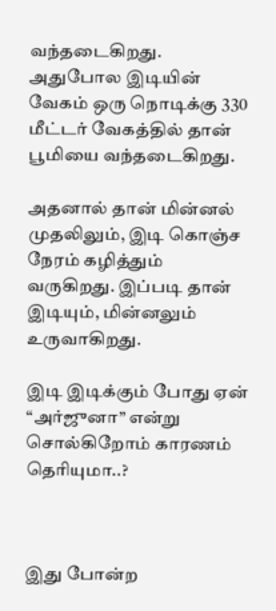வந்தடைகிறது. அதுபோல இடியின் வேகம் ஒரு நொடிக்கு 330 மீட்டர் வேகத்தில் தான் பூமியை வந்தடைகிறது.

அதனால் தான் மின்னல் முதலிலும், இடி கொஞ்ச நேரம் கழித்தும் வருகிறது. இப்படி தான் இடியும், மின்னலும் உருவாகிறது.

இடி இடிக்கும் போது ஏன் “அர்ஜுனா” என்று சொல்கிறோம் காரணம் தெரியுமா..?



இது போன்ற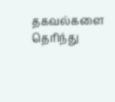தகவல்களை தெரிந்து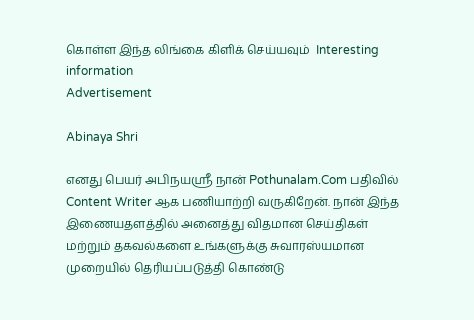கொள்ள இந்த லிங்கை கிளிக் செய்யவும்  Interesting information
Advertisement

Abinaya Shri

எனது பெயர் அபிநயஸ்ரீ நான் Pothunalam.Com பதிவில் Content Writer ஆக பணியாற்றி வருகிறேன். நான் இந்த இணையதளத்தில் அனைத்து விதமான செய்திகள் மற்றும் தகவல்களை உங்களுக்கு சுவாரஸ்யமான முறையில் தெரியப்படுத்தி கொண்டு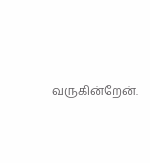வருகின்றேன்.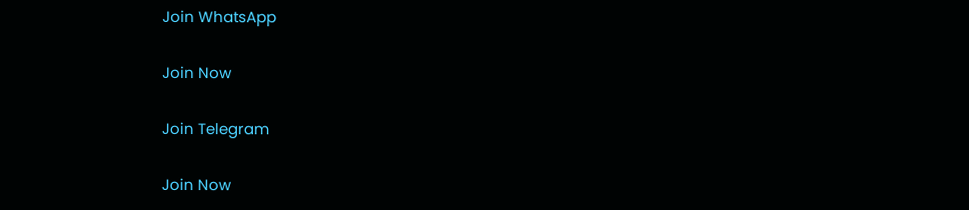Join WhatsApp

Join Now

Join Telegram

Join Now